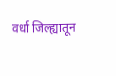वर्धा जिल्ह्यातून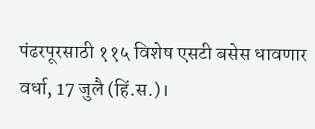पंढरपूरसाठी ११५ विशेष एसटी बसेस धावणार
वर्धा, 17 जुलै (हिं.स.)।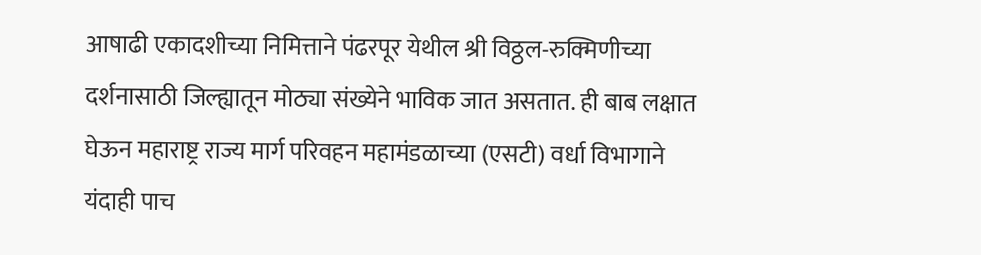आषाढी एकादशीच्या निमित्ताने पंढरपूर येथील श्री विठ्ठल-रुक्मिणीच्या दर्शनासाठी जिल्ह्यातून मोठ्या संख्येने भाविक जात असतात. ही बाब लक्षात घेऊन महाराष्ट्र राज्य मार्ग परिवहन महामंडळाच्या (एसटी) वर्धा विभागाने यंदाही पाच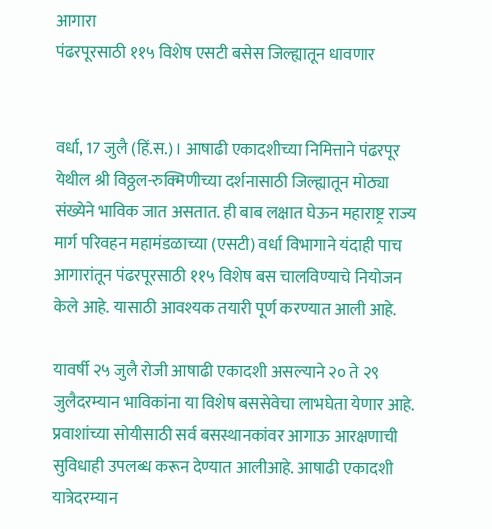आगारा
पंढरपूरसाठी ११५ विशेष एसटी बसेस जिल्ह्यातून धावणार


वर्धा, 17 जुलै (हिं.स.)। आषाढी एकादशीच्या निमित्ताने पंढरपूर येथील श्री विठ्ठल-रुक्मिणीच्या दर्शनासाठी जिल्ह्यातून मोठ्या संख्येने भाविक जात असतात. ही बाब लक्षात घेऊन महाराष्ट्र राज्य मार्ग परिवहन महामंडळाच्या (एसटी) वर्धा विभागाने यंदाही पाच आगारांतून पंढरपूरसाठी ११५ विशेष बस चालविण्याचे नियोजन केले आहे. यासाठी आवश्यक तयारी पूर्ण करण्यात आली आहे.

यावर्षी २५ जुलै रोजी आषाढी एकादशी असल्याने २० ते २९ जुलैदरम्यान भाविकांना या विशेष बससेवेचा लाभघेता येणार आहे. प्रवाशांच्या सोयीसाठी सर्व बसस्थानकांवर आगाऊ आरक्षणाची सुविधाही उपलब्ध करून देण्यात आलीआहे. आषाढी एकादशी यात्रेदरम्यान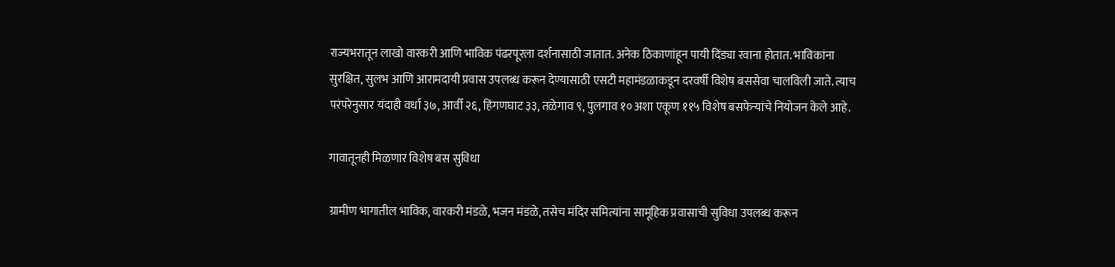राज्यभरातून लाखो वारकरी आणि भाविक पंढरपूरला दर्शनासाठी जातात. अनेक ठिकाणांहून पायी दिंड्या रवाना होतात. भाविकांना सुरक्षित, सुलभ आणि आरामदायी प्रवास उपलब्ध करून देण्यासाठी एसटी महामंडळाकडून दरवर्षी विशेष बससेवा चालविली जाते. त्याच परंपरेनुसार यंदाही वर्धा ३७, आर्वी २६, हिंगणघाट ३३, तळेगाव ९, पुलगाव १० अशा एकूण ११५ विशेष बसफेऱ्यांचे नियोजन केले आहे.

गावातूनही मिळणार विशेष बस सुविधा

ग्रामीण भागातील भाविक, वारकरी मंडळे, भजन मंडळे, तसेच मंदिर समित्यांना सामूहिक प्रवासाची सुविधा उपलब्ध करून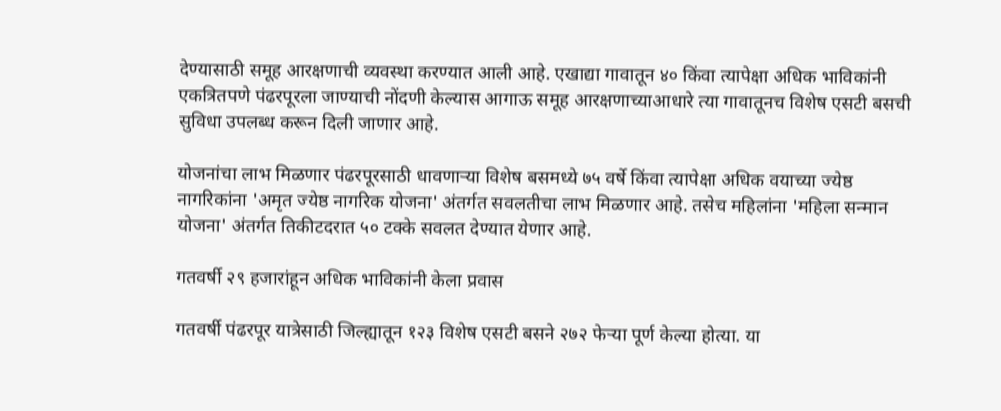देण्यासाठी समूह आरक्षणाची व्यवस्था करण्यात आली आहे. एखाद्या गावातून ४० किंवा त्यापेक्षा अधिक भाविकांनी एकत्रितपणे पंढरपूरला जाण्याची नोंदणी केल्यास आगाऊ समूह आरक्षणाच्याआधारे त्या गावातूनच विशेष एसटी बसची सुविधा उपलब्ध करून दिली जाणार आहे.

योजनांचा लाभ मिळणार पंढरपूरसाठी धावणाऱ्या विशेष बसमध्ये ७५ वर्षे किंवा त्यापेक्षा अधिक वयाच्या ज्येष्ठ नागरिकांना 'अमृत ज्येष्ठ नागरिक योजना' अंतर्गत सवलतीचा लाभ मिळणार आहे. तसेच महिलांना 'महिला सन्मान योजना' अंतर्गत तिकीटदरात ५० टक्के सवलत देण्यात येणार आहे.

गतवर्षी २९ हजारांहून अधिक भाविकांनी केला प्रवास

गतवर्षी पंढरपूर यात्रेसाठी जिल्ह्यातून १२३ विशेष एसटी बसने २७२ फेऱ्या पूर्ण केल्या होत्या. या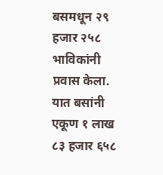बसमधून २९ हजार २५८ भाविकांनी प्रवास केला. यात बसांनी एकूण १ लाख ८३ हजार ६५८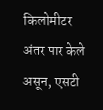किलोमीटर अंतर पार केले असून, एसटी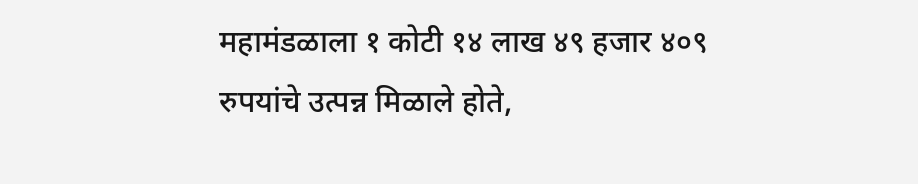महामंडळाला १ कोटी १४ लाख ४९ हजार ४०९ रुपयांचे उत्पन्न मिळाले होते,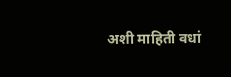अशी माहिती वधां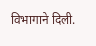विभागाने दिली.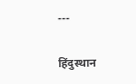---

हिंदुस्थान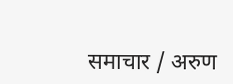समाचार / अरुण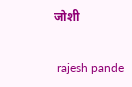जोशी


 rajesh pande